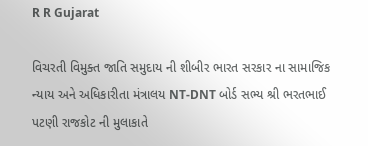R R Gujarat

વિચરતી વિમુક્ત જાતિ સમુદાય ની શીબીર ભારત સરકાર ના સામાજિક ન્યાય અને અધિકારીતા મંત્રાલય NT-DNT બોર્ડ સભ્ય શ્રી ભરતભાઈ પટણી રાજકોટ ની મુલાકાતે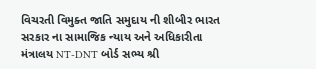વિચરતી વિમુક્ત જાતિ સમુદાય ની શીબીર ભારત સરકાર ના સામાજિક ન્યાય અને અધિકારીતા મંત્રાલય NT-DNT બોર્ડ સભ્ય શ્રી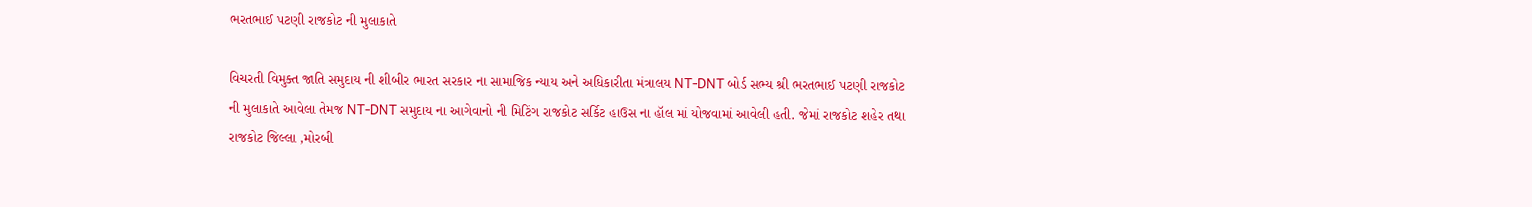ભરતભાઈ પટણી રાજકોટ ની મુલાકાતે

વિચરતી વિમુક્ત જાતિ સમુદાય ની શીબીર ભારત સરકાર ના સામાજિક ન્યાય અને અધિકારીતા મંત્રાલય NT-DNT બોર્ડ સભ્ય શ્રી ભરતભાઈ પટણી રાજકોટ ની મુલાકાતે આવેલા તેમજ NT-DNT સમુદાય ના આગેવાનો ની મિટિંગ રાજકોટ સર્કિટ હાઉસ ના હૉલ માં યોજવામાં આવેલી હતી. જેમાં રાજકોટ શહેર તથા રાજકોટ જિલ્લા ,મોરબી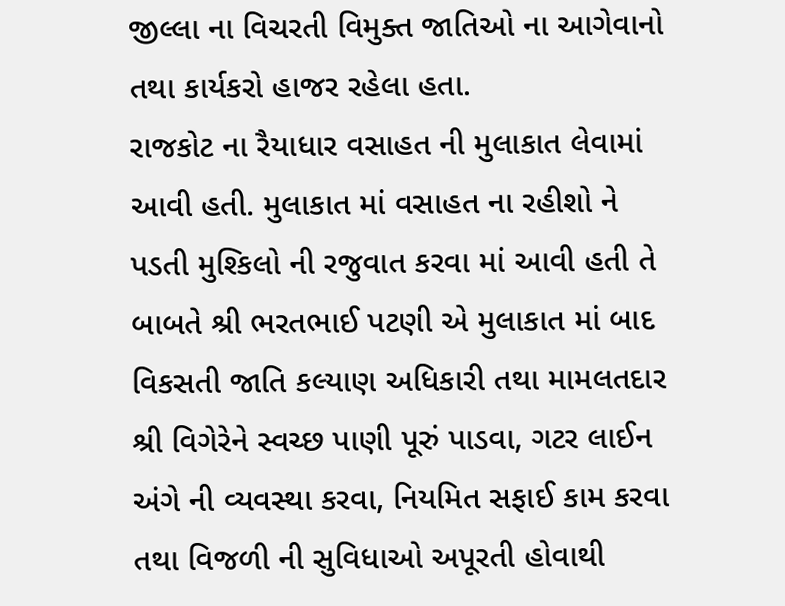જીલ્લા ના વિચરતી વિમુક્ત જાતિઓ ના આગેવાનો તથા કાર્યકરો હાજર રહેલા હતા.
રાજકોટ ના રૈયાધાર વસાહત ની મુલાકાત લેવામાં આવી હતી. મુલાકાત માં વસાહત ના રહીશો ને પડતી મુશ્કિલો ની રજુવાત કરવા માં આવી હતી તે બાબતે શ્રી ભરતભાઈ પટણી એ મુલાકાત માં બાદ વિકસતી જાતિ કલ્યાણ અધિકારી તથા મામલતદાર શ્રી વિગેરેને સ્વચ્છ પાણી પૂરું પાડવા, ગટર લાઈન અંગે ની વ્યવસ્થા કરવા, નિયમિત સફાઈ કામ કરવા તથા વિજળી ની સુવિધાઓ અપૂરતી હોવાથી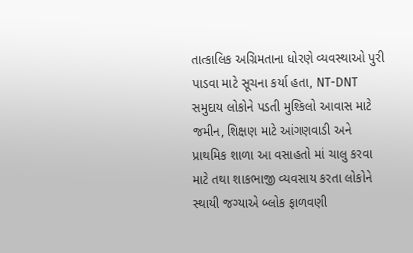તાત્કાલિક અગ્રિમતાના ધોરણે વ્યવસ્થાઓ પુરી પાડવા માટે સૂચના કર્યા હતા, NT-DNT સમુદાય લોકોને પડતી મુશ્કિલો આવાસ માટે જમીન, શિક્ષણ માટે આંગણવાડી અને પ્રાથમિક શાળા આ વસાહતો માં ચાલુ કરવા માટે તથા શાકભાજી વ્યવસાય કરતા લોકોને સ્થાયી જગ્યાએ બ્લોક ફાળવણી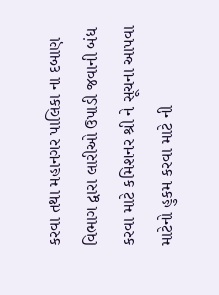કરવા તથા મહાનગર પાલિકા ના દબાણ વિભાગ દ્વારા લારીઓ ઉપાડી જવાની બંધ કરવા માટે કમિશનર શ્રી ને સૂચના આપવા માટેનો હુકમ કરવા માટે ની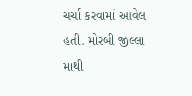ચર્ચા કરવામાં આવેલ હતી. મોરબી જીલ્લા માથી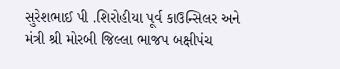સુરેશભાઈ પી .શિરોહીયા પૂર્વ કાઉન્સિલર અને મંત્રી શ્રી મોરબી જિલ્લા ભાજપ બક્ષીપંચ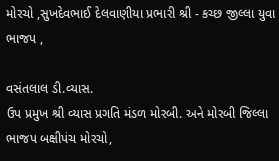મોરચો ,સુખદેવભાઈ દેલવાણીયા પ્રભારી શ્રી - કચ્છ જીલ્લા યુવા ભાજપ ,

વસંતલાલ ડી.વ્યાસ.
ઉપ પ્રમુખ શ્રી વ્યાસ પ્રગતિ મંડળ મોરબી. અને મોરબી જિલ્લા ભાજપ બક્ષીપંચ મોરચો,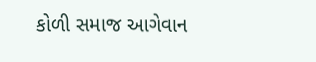કોળી સમાજ આગેવાન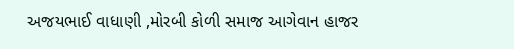અજયભાઈ વાધાણી ,મોરબી કોળી સમાજ આગેવાન હાજર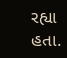રહ્યા હતા.